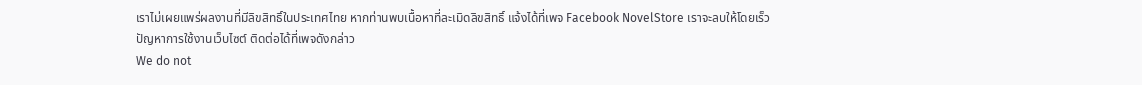เราไม่เผยแพร่ผลงานที่มีลิขสิทธิ์ในประเทศไทย หากท่านพบเนื้อหาที่ละเมิดลิขสิทธิ์ แจ้งได้ที่เพจ Facebook NovelStore เราจะลบให้โดยเร็ว
ปัญหาการใช้งานเว็บไซต์ ติดต่อได้ที่เพจดังกล่าว
We do not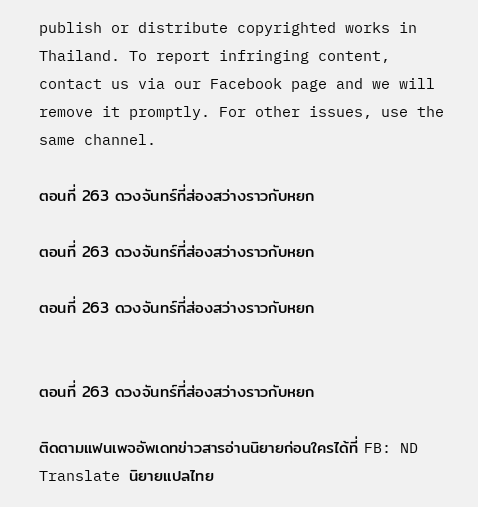publish or distribute copyrighted works in Thailand. To report infringing content, contact us via our Facebook page and we will remove it promptly. For other issues, use the same channel.

ตอนที่ 263 ดวงจันทร์ที่ส่องสว่างราวกับหยก

ตอนที่ 263 ดวงจันทร์ที่ส่องสว่างราวกับหยก

ตอนที่ 263 ดวงจันทร์ที่ส่องสว่างราวกับหยก


ตอนที่ 263 ดวงจันทร์ที่ส่องสว่างราวกับหยก

ติดตามแฟนเพจอัพเดทข่าวสารอ่านนิยายก่อนใครได้ที่ FB: ND Translate นิยายแปลไทย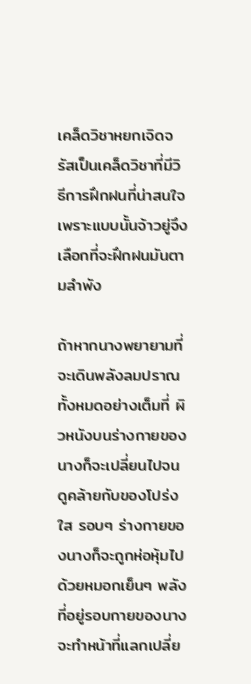เคล็ดวิชาหยกเจิดจรัสเป็นเคล็ดวิชาที่มีวิธีการฝึกฝนที่น่าสนใจ เพราะแบบนั้นจ้าวยู่จึงเลือกที่จะฝึกฝนมันตามลำพัง

ถ้าหากนางพยายามที่จะเดินพลังลมปราณทั้งหมดอย่างเต็มที่ ผิวหนังบนร่างกายของนางก็จะเปลี่ยนไปจนดูคล้ายกับของโปร่งใส รอบๆ ร่างกายของนางก็จะถูกห่อหุ้มไปด้วยหมอกเย็นๆ พลังที่อยู่รอบกายของนางจะทำหน้าที่แลกเปลี่ย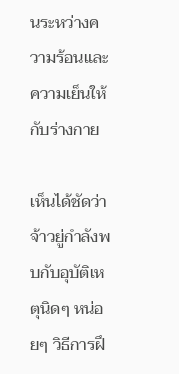นระหว่างความร้อนและความเย็นให้กับร่างกาย

เห็นได้ชัดว่าจ้าวยู่กำลังพบกับอุบัติเหตุนิดๆ หน่อยๆ วิธีการฝึ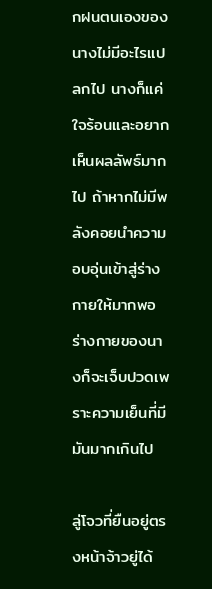กฝนตนเองของนางไม่มีอะไรแปลกไป นางก็แค่ใจร้อนและอยากเห็นผลลัพธ์มากไป ถ้าหากไม่มีพลังคอยนำความอบอุ่นเข้าสู่ร่างกายให้มากพอ ร่างกายของนางก็จะเจ็บปวดเพราะความเย็นที่มีมันมากเกินไป

ลู่โจวที่ยืนอยู่ตรงหน้าจ้าวยู่ได้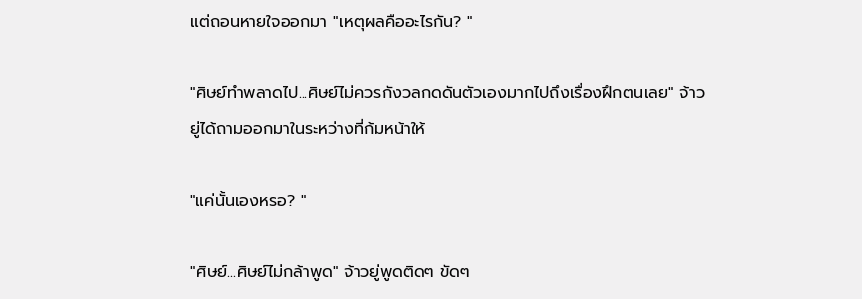แต่ถอนหายใจออกมา "เหตุผลคืออะไรกัน? "

"ศิษย์ทำพลาดไป...ศิษย์ไม่ควรกังวลกดดันตัวเองมากไปถึงเรื่องฝึกตนเลย" จ้าวยู่ได้ถามออกมาในระหว่างที่ก้มหน้าให้

"แค่นั้นเองหรอ? "

"ศิษย์...ศิษย์ไม่กล้าพูด" จ้าวยู่พูดติดๆ ขัดๆ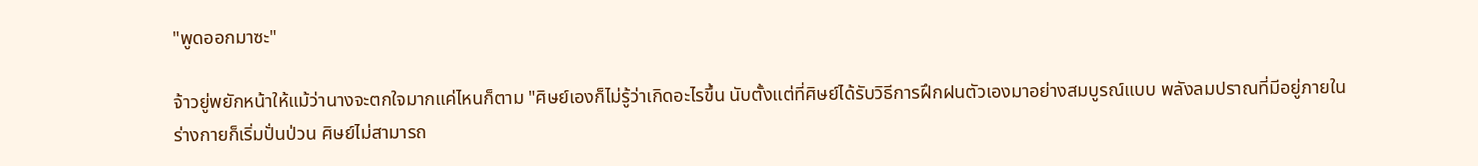"พูดออกมาซะ"

จ้าวยู่พยักหน้าให้แม้ว่านางจะตกใจมากแค่ไหนก็ตาม "ศิษย์เองก็ไม่รู้ว่าเกิดอะไรขึ้น นับตั้งแต่ที่ศิษย์ได้รับวิธีการฝึกฝนตัวเองมาอย่างสมบูรณ์แบบ พลังลมปราณที่มีอยู่ภายในร่างกายก็เริ่มปั่นป่วน ศิษย์ไม่สามารถ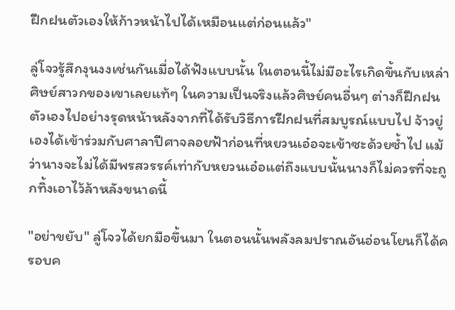ฝึกฝนตัวเองให้ก้าวหน้าไปได้เหมือนแต่ก่อนแล้ว"

ลู่โจวรู้สึกงุนงงเช่นกันเมื่อได้ฟังแบบนั้น ในตอนนี้ไม่มีอะไรเกิดขึ้นกับเหล่าศิษย์สาวกของเขาเลยแท้ๆ ในความเป็นจริงแล้วศิษย์คนอื่นๆ ต่างก็ฝึกฝนตัวเองไปอย่างรุดหน้าหลังจากที่ได้รับวิธีการฝึกฝนที่สมบูรณ์แบบไป จ้าวยู่เองได้เข้าร่วมกับศาลาปีศาจลอยฟ้าก่อนที่หยวนเอ๋อจะเข้าซะด้วยซ้ำไป แม้ว่านางจะไม่ได้มีพรสวรรค์เท่ากับหยวนเอ๋อแต่ถึงแบบนั้นนางก็ไม่ควรที่จะถูกทิ้งเอาไว้ล้าหลังขนาดนี้

"อย่าขยับ" ลู่โจวได้ยกมือขึ้นมา ในตอนนั้นพลังลมปราณอันอ่อนโยนก็ได้ครอบค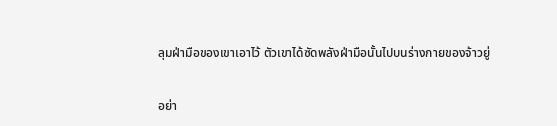ลุมฝ่ามือของเขาเอาไว้ ตัวเขาได้ซัดพลังฝ่ามือนั้นไปบนร่างกายของจ้าวยู่

อย่า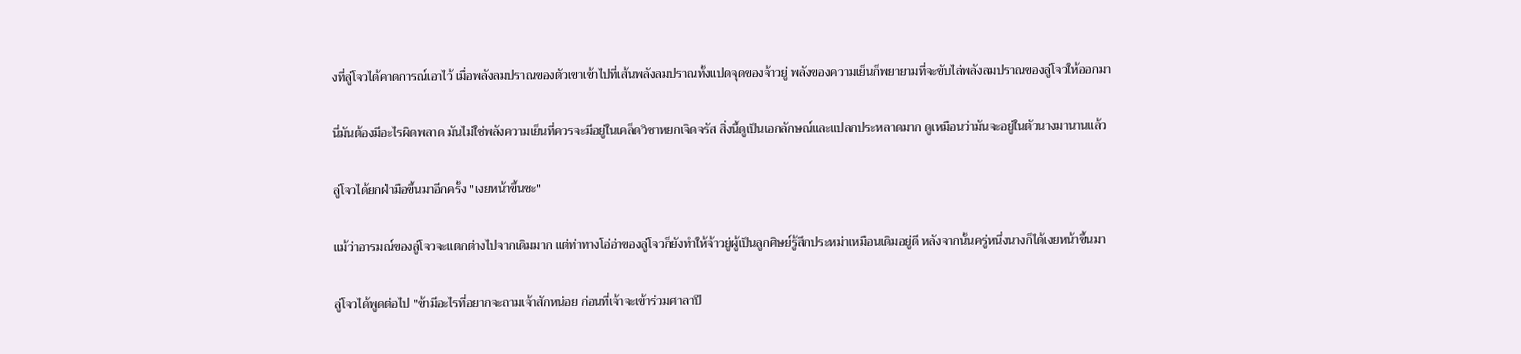งที่ลู่โจวได้คาดการณ์เอาไว้ เมื่อพลังลมปราณของตัวเขาเข้าไปที่เส้นพลังลมปราณทั้งแปดจุดของจ้าวยู่ พลังของความเย็นก็พยายามที่จะขับไล่พลังลมปราณของลู่โจวให้ออกมา

นี่มันต้องมีอะไรผิดพลาด มันไม่ใช่พลังความเย็นที่ควรจะมีอยู่ในเคล็ดวิชาหยกเจิดจรัส สิ่งนี้ดูเป็นเอกลักษณ์และแปลกประหลาดมาก ดูเหมือนว่ามันจะอยู่ในตัวนางมานานแล้ว

ลู่โจวได้ยกฝ่ามือขึ้นมาอีกครั้ง "เงยหน้าขึ้นซะ"

แม้ว่าอารมณ์ของลู่โจวจะแตกต่างไปจากเดิมมาก แต่ท่าทางโอ่อ่าของลู่โจวก็ยังทำให้จ้าวยู่ผู้เป็นลูกศิษย์รู้สึกประหม่าเหมือนเดิมอยู่ดี หลังจากนั้นครู่หนึ่งนางก็ได้เงยหน้าขึ้นมา

ลู่โจวได้พูดต่อไป "ข้ามีอะไรที่อยากจะถามเจ้าสักหน่อย ก่อนที่เจ้าจะเข้าร่วมศาลาปี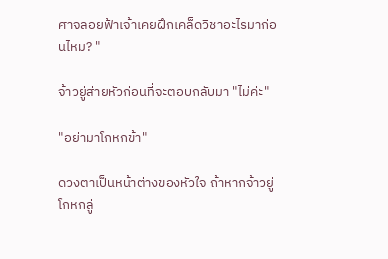ศาจลอยฟ้าเจ้าเคยฝึกเคล็ดวิชาอะไรมาก่อนไหม? "

จ้าวยู่ส่ายหัวก่อนที่จะตอบกลับมา "ไม่ค่ะ"

"อย่ามาโกหกข้า"

ดวงตาเป็นหน้าต่างของหัวใจ ถ้าหากจ้าวยู่โกหกลู่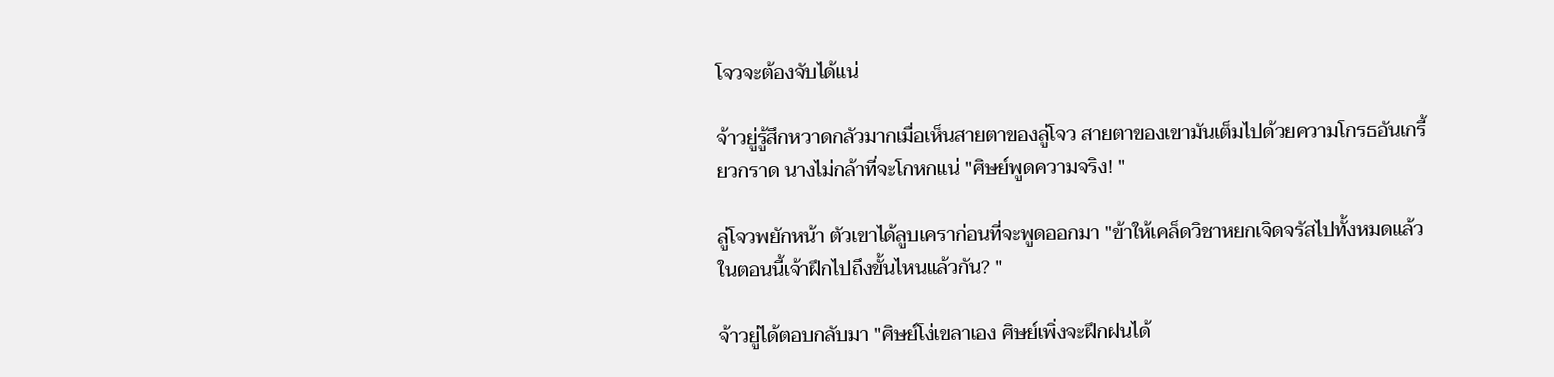โจวจะต้องจับได้แน่

จ้าวยู่รู้สึกหวาดกลัวมากเมื่อเห็นสายตาของลู่โจว สายตาของเขามันเต็มไปด้วยความโกรธอันเกรี้ยวกราด นางไม่กล้าที่จะโกหกแน่ "ศิษย์พูดความจริง! "

ลู่โจวพยักหน้า ตัวเขาได้ลูบเคราก่อนที่จะพูดออกมา "ข้าให้เคล็ดวิชาหยกเจิดจรัสไปทั้งหมดแล้ว ในตอนนี้เจ้าฝึกไปถึงขั้นไหนแล้วกัน? "

จ้าวยู่ได้ตอบกลับมา "ศิษย์โง่เขลาเอง ศิษย์เพิ่งจะฝึกฝนได้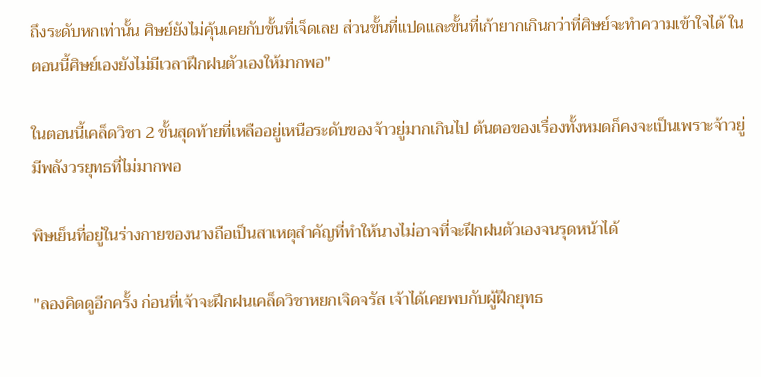ถึงระดับหกเท่านั้น ศิษย์ยังไม่คุ้นเคยกับขั้นที่เจ็ดเลย ส่วนขั้นที่แปดและขั้นที่เก้ายากเกินกว่าที่ศิษย์จะทำความเข้าใจได้ ในตอนนี้ศิษย์เองยังไม่มีเวลาฝึกฝนตัวเองให้มากพอ"

ในตอนนี้เคล็ดวิชา 2 ขั้นสุดท้ายที่เหลืออยู่เหนือระดับของจ้าวยู่มากเกินไป ต้นตอของเรื่องทั้งหมดก็คงจะเป็นเพราะจ้าวยู่มีพลังวรยุทธที่ไม่มากพอ

พิษเย็นที่อยู่ในร่างกายของนางถือเป็นสาเหตุสำคัญที่ทำให้นางไม่อาจที่จะฝึกฝนตัวเองจนรุดหน้าได้

"ลองคิดดูอีกครั้ง ก่อนที่เจ้าจะฝึกฝนเคล็ดวิชาหยกเจิดจรัส เจ้าได้เคยพบกับผู้ฝึกยุทธ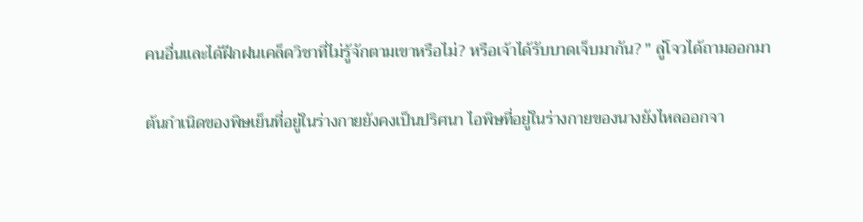คนอื่นและได้ฝึกฝนเคล็ดวิชาที่ไม่รู้จักตามเขาหรือไม่? หรือเจ้าได้รับบาดเจ็บมากัน? " ลู่โจวได้ถามออกมา

ต้นกำเนิดของพิษเย็นที่อยู่ในร่างกายยังคงเป็นปริศนา ไอพิษที่อยู่ในร่างกายของนางยังไหลออกจา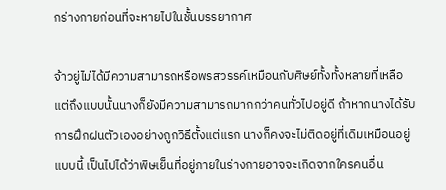กร่างกายก่อนที่จะหายไปในชั้นบรรยากาศ

จ้าวยู่ไม่ได้มีความสามารถหรือพรสวรรค์เหมือนกับศิษย์ทั้งทั้งหลายที่เหลือ แต่ถึงแบบนั้นนางก็ยังมีความสามารถมากกว่าคนทั่วไปอยู่ดี ถ้าหากนางได้รับการฝึกฝนตัวเองอย่างถูกวิธีตั้งแต่แรก นางก็คงจะไม่ติดอยู่ที่เดิมเหมือนอยู่แบบนี้ เป็นไปได้ว่าพิษเย็นที่อยู่ภายในร่างกายอาจจะเกิดจากใครคนอื่น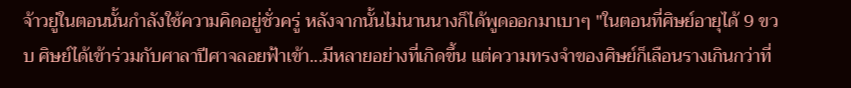จ้าวยู่ในตอนนั้นกำลังใช้ความคิดอยู่ชั่วครู่ หลังจากนั้นไม่นานนางก็ได้พูดออกมาเบาๆ "ในตอนที่ศิษย์อายุได้ 9 ขวบ ศิษย์ได้เข้าร่วมกับศาลาปีศาจลอยฟ้าเข้า...มีหลายอย่างที่เกิดขึ้น แต่ความทรงจำของศิษย์ก็เลือนรางเกินกว่าที่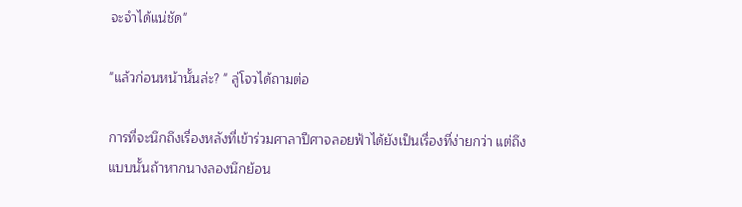จะจำได้แน่ชัด"

"แล้วก่อนหน้านั้นล่ะ? " ลู่โจวได้ถามต่อ

การที่จะนึกถึงเรื่องหลังที่เข้าร่วมศาลาปีศาจลอยฟ้าได้ยังเป็นเรื่องที่ง่ายกว่า แต่ถึงแบบนั้นถ้าหากนางลองนึกย้อน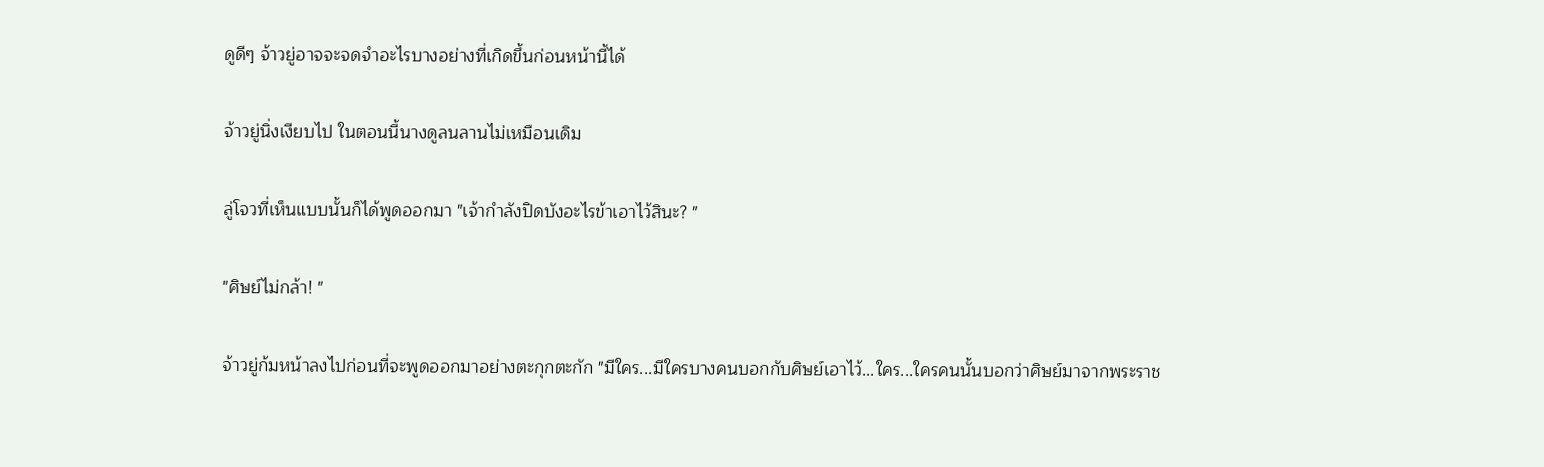ดูดีๆ จ้าวยู่อาจจะจดจำอะไรบางอย่างที่เกิดขึ้นก่อนหน้านี้ได้

จ้าวยู่นิ่งเงียบไป ในตอนนี้นางดูลนลานไม่เหมือนเดิม

ลู่โจวที่เห็นแบบนั้นก็ได้พูดออกมา "เจ้ากำลังปิดบังอะไรข้าเอาไว้สินะ? "

"ศิษย์ไม่กล้า! "

จ้าวยู่ก้มหน้าลงไปก่อนที่จะพูดออกมาอย่างตะกุกตะกัก "มีใคร...มีใครบางคนบอกกับศิษย์เอาไว้...ใคร...ใครคนนั้นบอกว่าศิษย์มาจากพระราช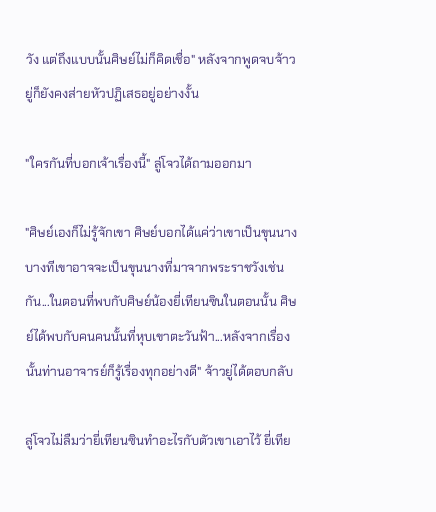วัง แต่ถึงแบบนั้นศิษย์ไม่ก็คิดเชื่อ" หลังจากพูดจบจ้าวยู่ก็ยังคงส่ายหัวปฏิเสธอยู่อย่างงั้น

"ใครกันที่บอกเจ้าเรื่องนี้" ลู่โจวได้ถามออกมา

"ศิษย์เองก็ไม่รู้จักเขา ศิษย์บอกได้แค่ว่าเขาเป็นขุนนาง บางทีเขาอาจจะเป็นขุนนางที่มาจากพระราชวังเช่นกัน...ในตอนที่พบกับศิษย์น้องยี่เทียนซินในตอนนั้น ศิษย์ได้พบกับคนคนนั้นที่หุบเขาตะวันฟ้า...หลังจากเรื่องนั้นท่านอาจารย์ก็รู้เรื่องทุกอย่างดี" จ้าวยู่ได้ตอบกลับ

ลู่โจวไม่ลืมว่ายี่เทียนซินทำอะไรกับตัวเขาเอาไว้ ยี่เทีย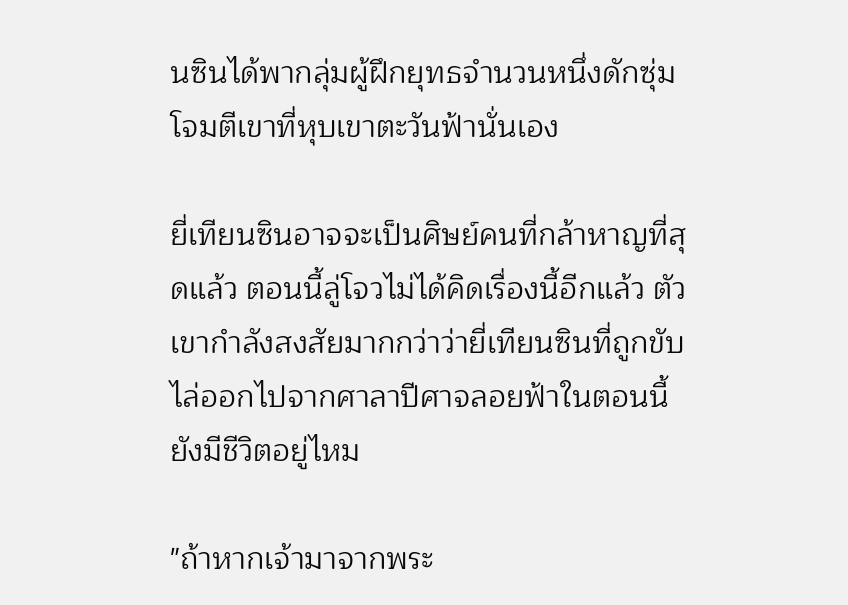นซินได้พากลุ่มผู้ฝึกยุทธจำนวนหนึ่งดักซุ่มโจมตีเขาที่หุบเขาตะวันฟ้านั่นเอง

ยี่เทียนซินอาจจะเป็นศิษย์คนที่กล้าหาญที่สุดแล้ว ตอนนี้ลู่โจวไม่ได้คิดเรื่องนี้อีกแล้ว ตัวเขากำลังสงสัยมากกว่าว่ายี่เทียนซินที่ถูกขับไล่ออกไปจากศาลาปีศาจลอยฟ้าในตอนนี้ยังมีชีวิตอยู่ไหม

"ถ้าหากเจ้ามาจากพระ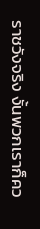ราชวังจริง งั้นพวกเราก็คว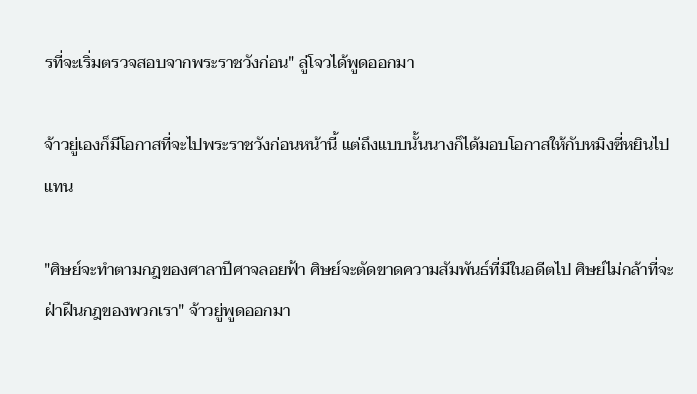รที่จะเริ่มตรวจสอบจากพระราชวังก่อน" ลู่โจวได้พูดออกมา

จ้าวยู่เองก็มีโอกาสที่จะไปพระราชวังก่อนหน้านี้ แต่ถึงแบบนั้นนางก็ได้มอบโอกาสให้กับหมิงซี่หยินไปแทน

"ศิษย์จะทำตามกฎของศาลาปีศาจลอยฟ้า ศิษย์จะตัดขาดความสัมพันธ์ที่มีในอดีตไป ศิษย์ไม่กล้าที่จะฝ่าฝืนกฎของพวกเรา" จ้าวยู่พูดออกมา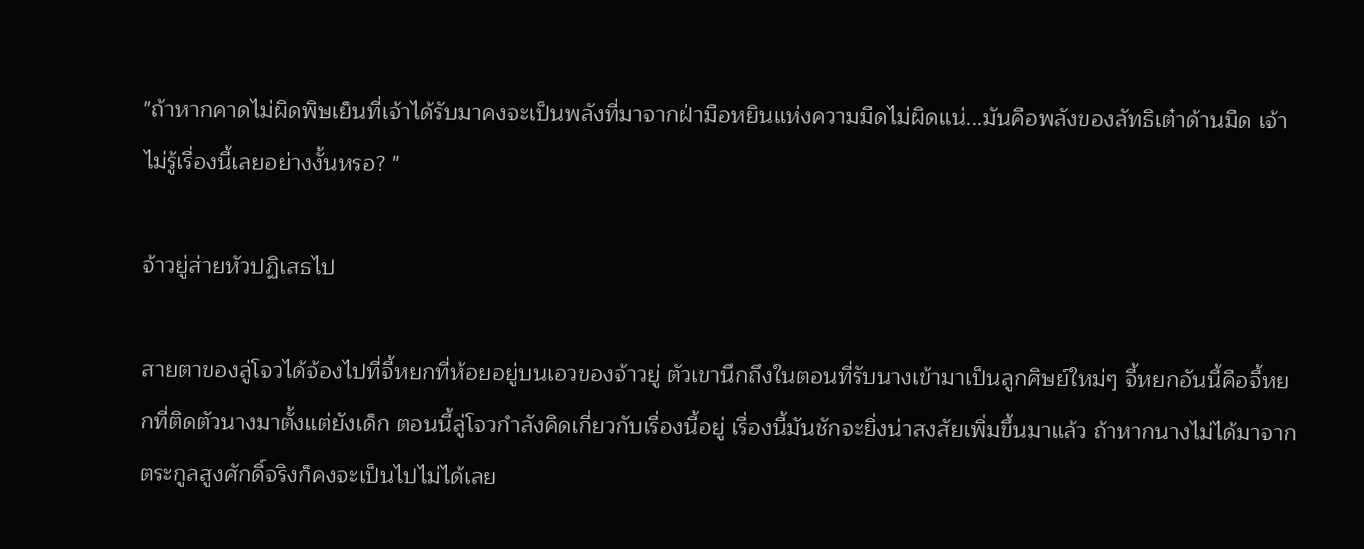"ถ้าหากคาดไม่ผิดพิษเย็นที่เจ้าได้รับมาคงจะเป็นพลังที่มาจากฝ่ามือหยินแห่งความมืดไม่ผิดแน่...มันคือพลังของลัทธิเต๋าด้านมืด เจ้าไม่รู้เรื่องนี้เลยอย่างงั้นหรอ? "

จ้าวยู่ส่ายหัวปฏิเสธไป

สายตาของลู่โจวได้จ้องไปที่จี้หยกที่ห้อยอยู่บนเอวของจ้าวยู่ ตัวเขานึกถึงในตอนที่รับนางเข้ามาเป็นลูกศิษย์ใหม่ๆ จี้หยกอันนี้คือจี้หยกที่ติดตัวนางมาตั้งแต่ยังเด็ก ตอนนี้ลู่โจวกำลังคิดเกี่ยวกับเรื่องนี้อยู่ เรื่องนี้มันชักจะยิ่งน่าสงสัยเพิ่มขึ้นมาแล้ว ถ้าหากนางไม่ได้มาจากตระกูลสูงศักดิ์จริงก็คงจะเป็นไปไม่ได้เลย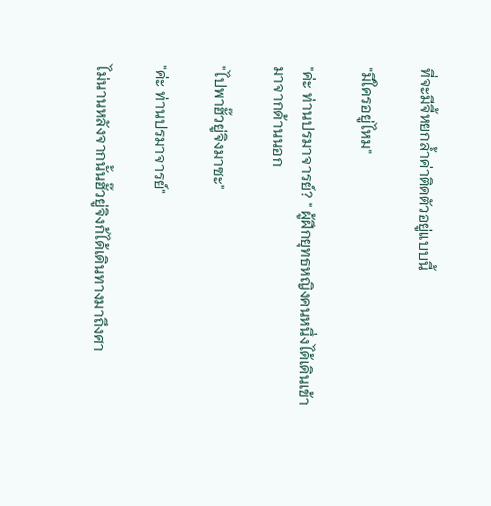ที่จะมีจี้หยกล้ำค่าติดตัวอยู่แบบนี้

"มีใครอยู่ไหม"

"ค่ะ ท่านปรมาจารย์? " ผู้ฝึกยุทธหญิงคนหนึ่งได้เดินเข้ามาจากด้านนอก

"ไปพาฮั๊วยู่จิงมาซะ"

"ค่ะ ท่านปรมาจารย์"

ไม่นานหลังจากนั้นฮั๊วยู่จิงก้ได้เดินทางมาถึงศา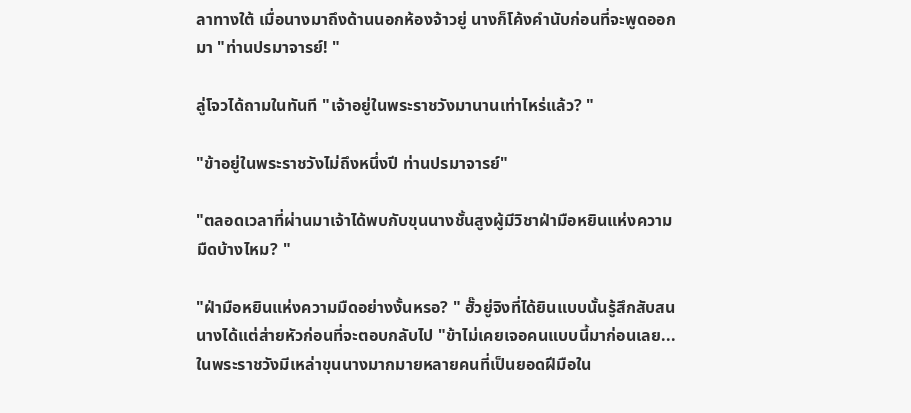ลาทางใต้ เมื่อนางมาถึงด้านนอกห้องจ้าวยู่ นางก็โค้งคำนับก่อนที่จะพูดออกมา "ท่านปรมาจารย์! "

ลู่โจวได้ถามในทันที "เจ้าอยู่ในพระราชวังมานานเท่าไหร่แล้ว? "

"ข้าอยู่ในพระราชวังไม่ถึงหนึ่งปี ท่านปรมาจารย์"

"ตลอดเวลาที่ผ่านมาเจ้าได้พบกับขุนนางชั้นสูงผู้มีวิชาฝ่ามือหยินแห่งความมืดบ้างไหม? "

"ฝ่ามือหยินแห่งความมืดอย่างงั้นหรอ? " ฮั๊วยู่จิงที่ได้ยินแบบนั้นรู้สึกสับสน นางได้แต่ส่ายหัวก่อนที่จะตอบกลับไป "ข้าไม่เคยเจอคนแบบนี้มาก่อนเลย...ในพระราชวังมีเหล่าขุนนางมากมายหลายคนที่เป็นยอดฝีมือใน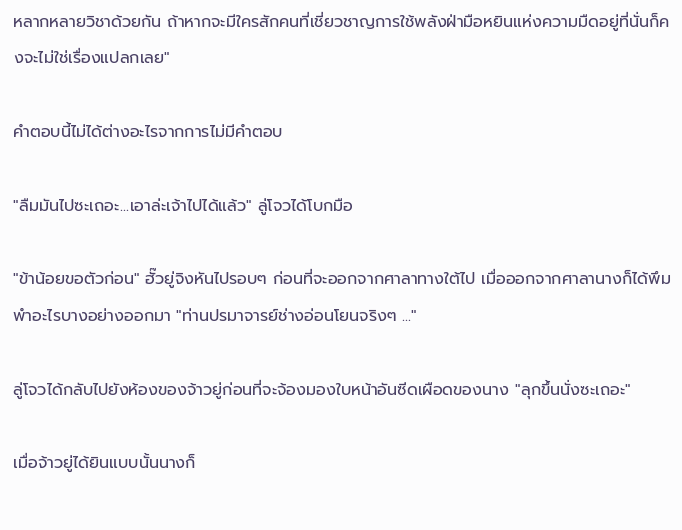หลากหลายวิชาด้วยกัน ถ้าหากจะมีใครสักคนที่เชี่ยวชาญการใช้พลังฝ่ามือหยินแห่งความมืดอยู่ที่นั่นก็คงจะไม่ใช่เรื่องแปลกเลย"

คำตอบนี้ไม่ได้ต่างอะไรจากการไม่มีคำตอบ

"ลืมมันไปซะเถอะ...เอาล่ะเจ้าไปได้แล้ว" ลู่โจวได้โบกมือ

"ข้าน้อยขอตัวก่อน" ฮั๊วยู่จิงหันไปรอบๆ ก่อนที่จะออกจากศาลาทางใต้ไป เมื่อออกจากศาลานางก็ได้พึมพำอะไรบางอย่างออกมา "ท่านปรมาจารย์ช่างอ่อนโยนจริงๆ ..."

ลู่โจวได้กลับไปยังห้องของจ้าวยู่ก่อนที่จะจ้องมองใบหน้าอันซีดเผือดของนาง "ลุกขึ้นนั่งซะเถอะ"

เมื่อจ้าวยู่ได้ยินแบบนั้นนางก็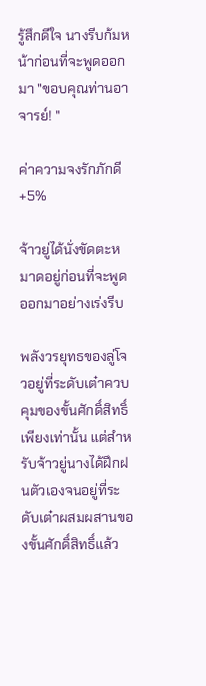รู้สึกดีใจ นางรีบก้มหน้าก่อนที่จะพูดออกมา "ขอบคุณท่านอาจารย์! "

ค่าความจงรักภักดี +5%

จ้าวยู่ได้นั่งขัดตะหมาดอยู่ก่อนที่จะพูดออกมาอย่างเร่งรีบ

พลังวรยุทธของลู่โจวอยู่ที่ระดับเต๋าควบคุมของขั้นศักดิ์สิทธิ์เพียงเท่านั้น แต่สำหรับจ้าวยู่นางได้ฝึกฝนตัวเองจนอยู่ที่ระดับเต๋าผสมผสานของขั้นศักดิ์สิทธิ์แล้ว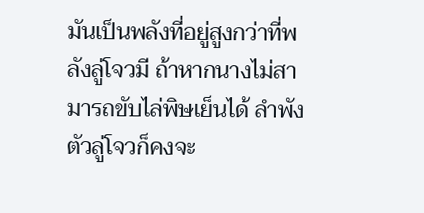มันเป็นพลังที่อยู่สูงกว่าที่พลังลู่โจวมี ถ้าหากนางไม่สามารถขับไล่พิษเย็นได้ ลำพังตัวลู่โจวก็คงจะ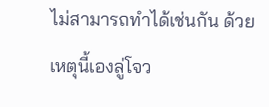ไม่สามารถทำได้เช่นกัน ด้วยเหตุนี้เองลู่โจว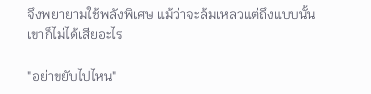จึงพยายามใช้พลังพิเศษ แม้ว่าจะล้มเหลวแต่ถึงแบบนั้นเขาก็ไม่ได้เสียอะไร

"อย่าขยับไปไหน"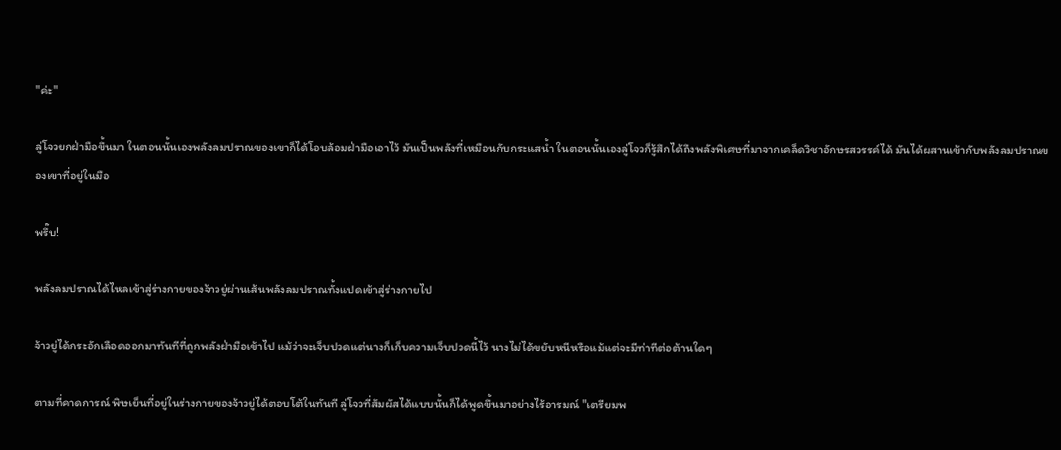"ค่ะ"

ลู่โจวยกฝ่ามือขึ้นมา ในตอนนั้นเองพลังลมปราณของเขาก็ได้โอบล้อมฝ่ามือเอาไว้ มันเป็นพลังที่เหมือนกับกระแสน้ำ ในตอนนั้นเองลู่โจวก็รู้สึกได้ถึงพลังพิเศษที่มาจากเคล็ดวิชาอักษรสวรรค์ได้ มันได้ผสานเข้ากับพลังลมปราณของเขาที่อยู่ในมือ

พรึ๊บ!

พลังลมปราณได้ไหลเข้าสู่ร่างกายของจ้าวยู่ผ่านเส้นพลังลมปราณทั้งแปดเข้าสู่ร่างกายไป

จ้าวยู่ได้กระอักเลือดออกมาทันทีที่ถูกพลังฝ่ามือเข้าไป แม้ว่าจะเจ็บปวดแต่นางก็เก็บความเจ็บปวดนี้ไว้ นางไม่ได้ขยับหนีหรือแม้แต่จะมีท่าทีต่อต้านใดๆ

ตามที่คาดการณ์ พิษเย็นที่อยู่ในร่างกายของจ้าวยู่ได้ตอบโต้ในทันที ลู่โจวที่สัมผัสได้แบบนั้นก็ได้พูดขึ้นมาอย่างไร้อารมณ์ "เตรียมพ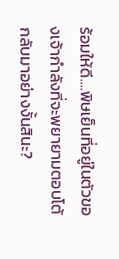ร้อมให้ดี....พิษเย็นที่อยู่ในตัวของเจ้ากำลังที่จะพยายามตอบโต้กลับมาอย่างงั้นสินะ?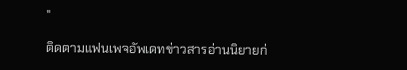"

ติดตามแฟนเพจอัพเดทข่าวสารอ่านนิยายก่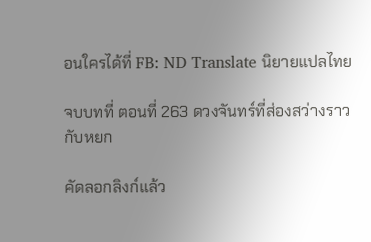อนใครได้ที่ FB: ND Translate นิยายแปลไทย

จบบทที่ ตอนที่ 263 ดวงจันทร์ที่ส่องสว่างราวกับหยก

คัดลอกลิงก์แล้ว